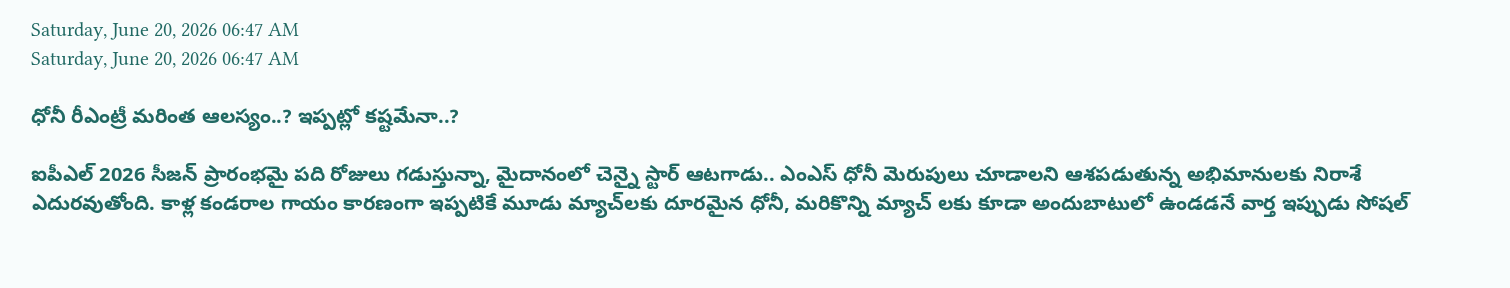Saturday, June 20, 2026 06:47 AM
Saturday, June 20, 2026 06:47 AM

ధోనీ రీఎంట్రీ మరింత ఆలస్యం..? ఇప్పట్లో కష్టమేనా..?

ఐపీఎల్ 2026 సీజన్ ప్రారంభమై పది రోజులు గడుస్తున్నా, మైదానంలో చెన్నై స్టార్ ఆటగాడు.. ఎంఎస్ ధోనీ మెరుపులు చూడాలని ఆశపడుతున్న అభిమానులకు నిరాశే ఎదురవుతోంది. కాళ్ల కండరాల గాయం కారణంగా ఇప్పటికే మూడు మ్యాచ్‌లకు దూరమైన ధోనీ, మరికొన్ని మ్యాచ్‌ లకు కూడా అందుబాటులో ఉండడనే వార్త ఇప్పుడు సోషల్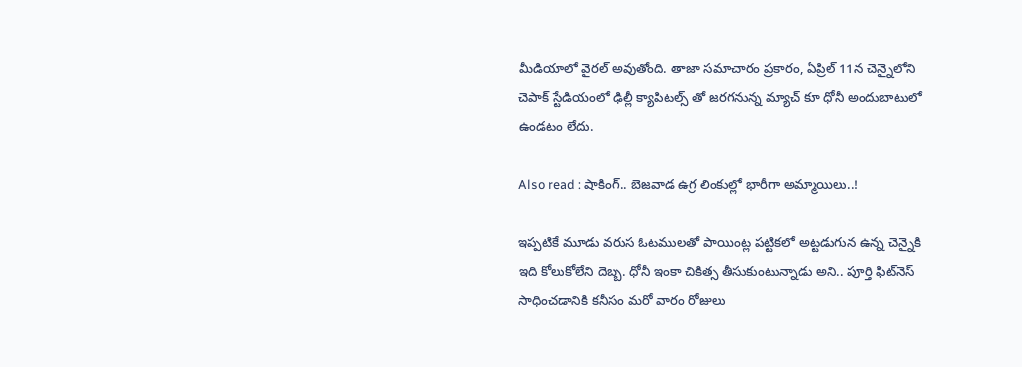మీడియాలో వైరల్ అవుతోంది. తాజా సమాచారం ప్రకారం, ఏప్రిల్ 11న చెన్నైలోని చెపాక్ స్టేడియంలో ఢిల్లీ క్యాపిటల్స్‌ తో జరగనున్న మ్యాచ్‌ కూ ధోనీ అందుబాటులో ఉండటం లేదు.

Also read : షాకింగ్.. బెజవాడ ఉగ్ర లింకుల్లో భారీగా అమ్మాయిలు..!

ఇప్పటికే మూడు వరుస ఓటములతో పాయింట్ల పట్టికలో అట్టడుగున ఉన్న చెన్నైకి ఇది కోలుకోలేని దెబ్బ. ధోనీ ఇంకా చికిత్స తీసుకుంటున్నాడు అని.. పూర్తి ఫిట్‌నెస్ సాధించడానికి కనీసం మరో వారం రోజులు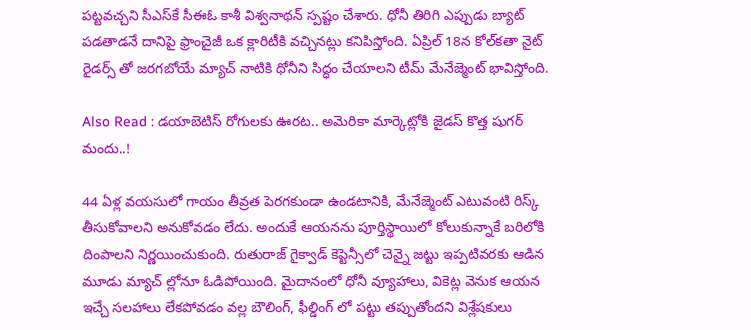పట్టవచ్చని సీఎస్‌కే సీఈఓ కాశీ విశ్వనాథన్ స్పష్టం చేశారు. ధోనీ తిరిగి ఎప్పుడు బ్యాట్ పడతాడనే దానిపై ఫ్రాంచైజీ ఒక క్లారిటీకి వచ్చినట్లు కనిపిస్తోంది. ఏప్రిల్ 18న కోల్‌కతా నైట్ రైడర్స్ తో జరగబోయే మ్యాచ్‌ నాటికి ధోనీని సిద్ధం చేయాలని టీమ్ మేనేజ్మెంట్ భావిస్తోంది.

Also Read : డయాబెటిస్ రోగులకు ఊరట.. అమెరికా మార్కెట్లోకి జైడస్ కొత్త షుగర్ మందు..!

44 ఏళ్ల వయసులో గాయం తీవ్రత పెరగకుండా ఉండటానికి, మేనేజ్మెంట్ ఎటువంటి రిస్క్ తీసుకోవాలని అనుకోవడం లేదు. అందుకే ఆయనను పూర్తిస్థాయిలో కోలుకున్నాకే బరిలోకి దింపాలని నిర్ణయించుకుంది. రుతురాజ్ గైక్వాడ్ కెప్టెన్సీలో చెన్నై జట్టు ఇప్పటివరకు ఆడిన మూడు మ్యాచ్‌ ల్లోనూ ఓడిపోయింది. మైదానంలో ధోనీ వ్యూహాలు, వికెట్ల వెనుక ఆయన ఇచ్చే సలహాలు లేకపోవడం వల్ల బౌలింగ్, ఫీల్డింగ్‌ లో పట్టు తప్పుతోందని విశ్లేషకులు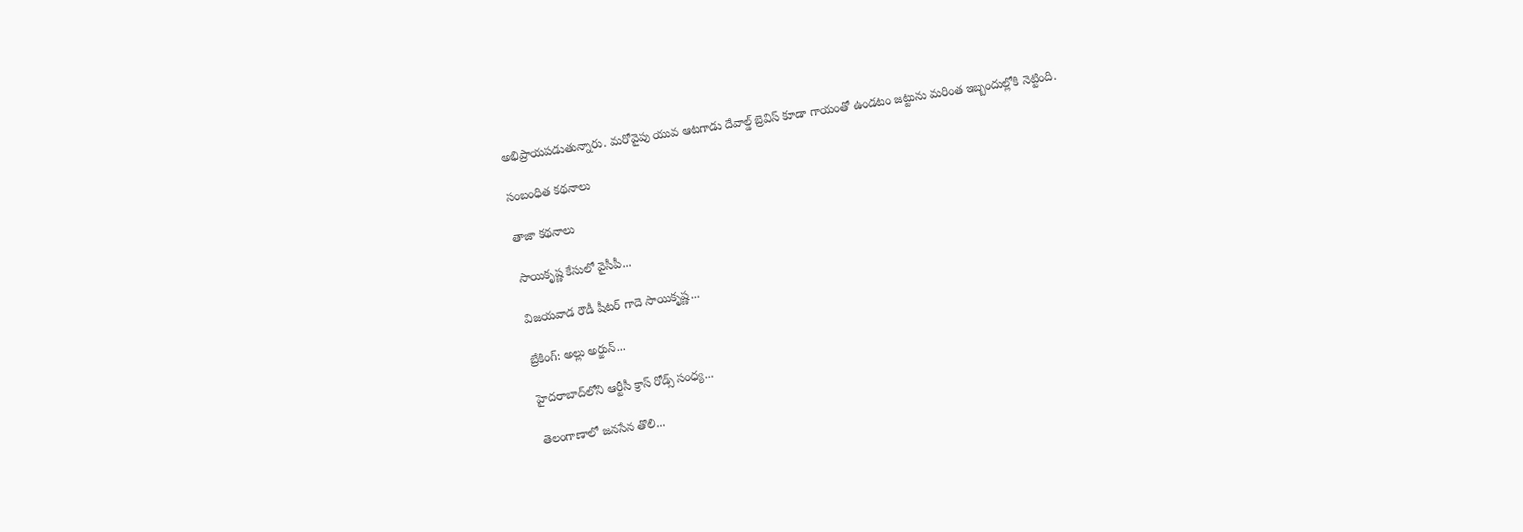అభిప్రాయపడుతున్నారు. మరోవైపు యువ ఆటగాడు దేవాల్డ్ బ్రెవిస్ కూడా గాయంతో ఉండటం జట్టును మరింత ఇబ్బందుల్లోకి నెట్టింది.

సంబంధిత కథనాలు

తాజా కథనాలు

సాయికృష్ణ కేసులో వైసీపీ...

విజయవాడ రౌడీ షీటర్‌ గాదె సాయికృష్ణ...

బ్రేకింగ్: అల్లు అర్జున్‌...

హైదరాబాద్‌లోని ఆర్టీసీ క్రాస్ రోడ్స్ సంధ్య...

తెలంగాణాలో జనసేన తొలి...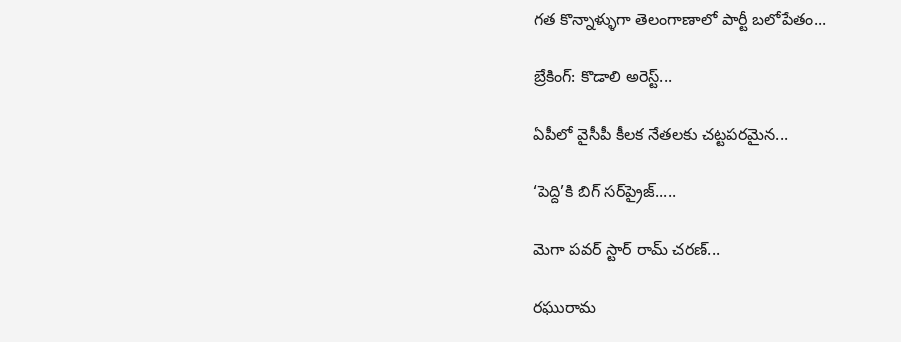గత కొన్నాళ్ళుగా తెలంగాణాలో పార్టీ బలోపేతం...

బ్రేకింగ్: కొడాలి అరెస్ట్...

ఏపీలో వైసీపీ కీలక నేతలకు చట్టపరమైన...

‘పెద్ది’కి బిగ్ సర్‌ప్రైజ్.....

మెగా పవర్ స్టార్ రామ్ చరణ్...

రఘురామ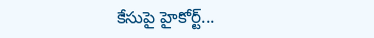కేసుపై హైకోర్ట్...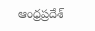ఆంధ్రప్రదేశ్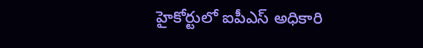హైకోర్టులో ఐపీఎస్ అధికారి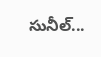సునీల్‌...